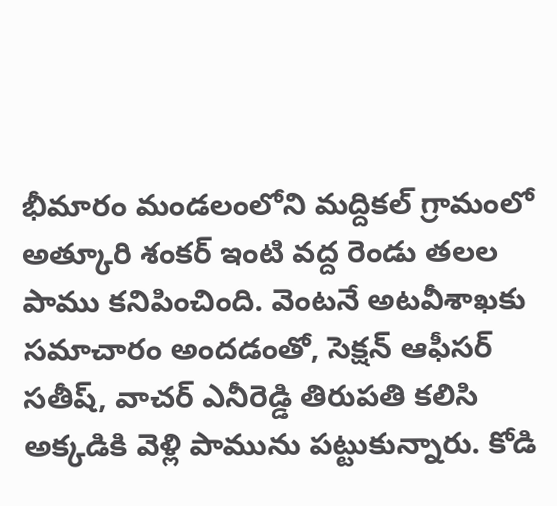భీమారం మండలంలోని మద్దికల్ గ్రామంలో అత్కూరి శంకర్ ఇంటి వద్ద రెండు తలల పాము కనిపించింది. వెంటనే అటవీశాఖకు సమాచారం అందడంతో, సెక్షన్ ఆఫీసర్ సతీష్, వాచర్ ఎనీరెడ్డి తిరుపతి కలిసి అక్కడికి వెళ్లి పామును పట్టుకున్నారు. కోడి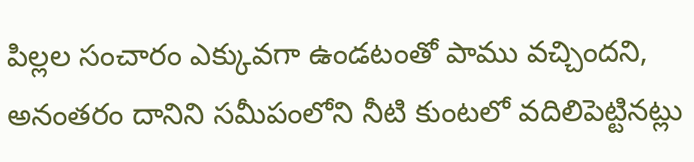పిల్లల సంచారం ఎక్కువగా ఉండటంతో పాము వచ్చిందని, అనంతరం దానిని సమీపంలోని నీటి కుంటలో వదిలిపెట్టినట్లు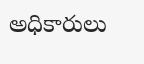అధికారులు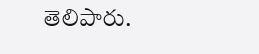తెలిపారు.